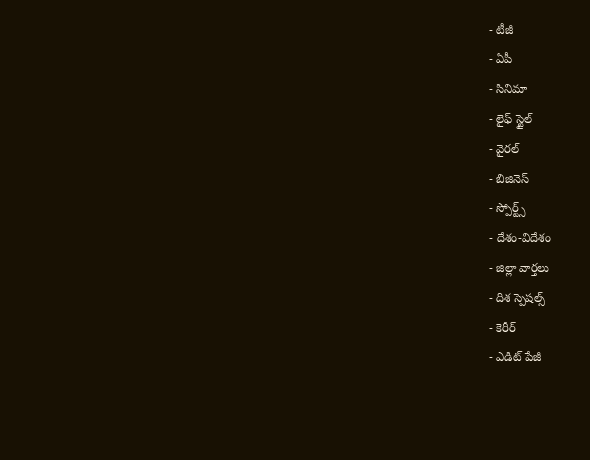- టీజీ
- ఏపీ
- సినిమా
- లైఫ్ స్టైల్
- వైరల్
- బిజినెస్
- స్పోర్ట్స్
- దేశం-విదేశం
- జిల్లా వార్తలు
- దిశ స్పెషల్స్
- కెరీర్
- ఎడిట్ పేజీ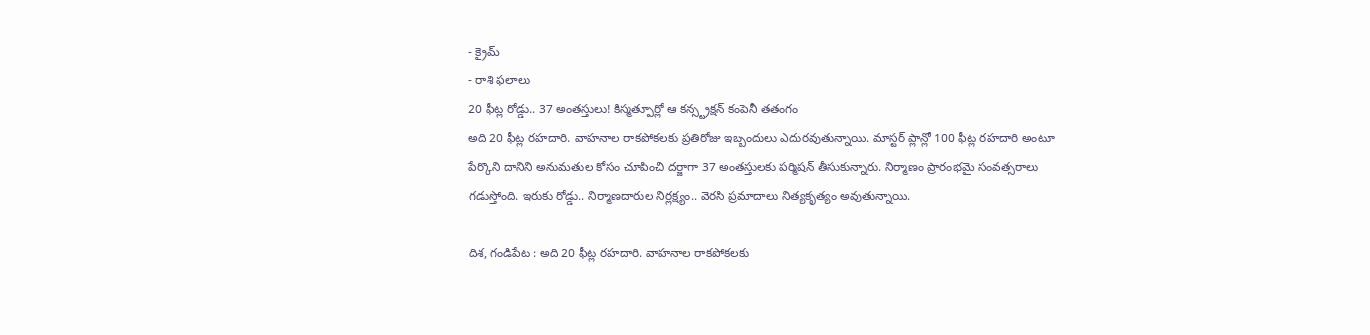- క్రైమ్
- రాశి ఫలాలు
20 ఫీట్ల రోడ్డు.. 37 అంతస్తులు! కిస్మత్పూర్లో ఆ కన్స్ట్రక్షన్ కంపెనీ తతంగం
అది 20 ఫీట్ల రహదారి. వాహనాల రాకపోకలకు ప్రతిరోజు ఇబ్బందులు ఎదురవుతున్నాయి. మాస్టర్ ప్లాన్లో 100 ఫీట్ల రహదారి అంటూ పేర్కొని దానిని అనుమతుల కోసం చూపించి దర్జాగా 37 అంతస్తులకు పర్మిషన్ తీసుకున్నారు. నిర్మాణం ప్రారంభమై సంవత్సరాలు గడుస్తోంది. ఇరుకు రోడ్డు.. నిర్మాణదారుల నిర్లక్ష్యం.. వెరసి ప్రమాదాలు నిత్యకృత్యం అవుతున్నాయి.

దిశ, గండిపేట : అది 20 ఫీట్ల రహదారి. వాహనాల రాకపోకలకు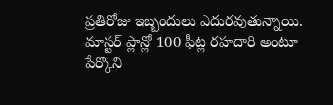ప్రతిరోజు ఇబ్బందులు ఎదురవుతున్నాయి. మాస్టర్ ప్లాన్లో 100 ఫీట్ల రహదారి అంటూ పేర్కొని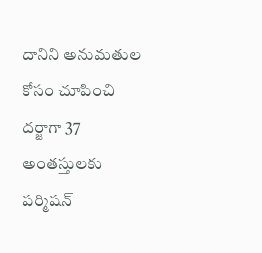దానిని అనుమతుల కోసం చూపించి దర్జాగా 37 అంతస్తులకు పర్మిషన్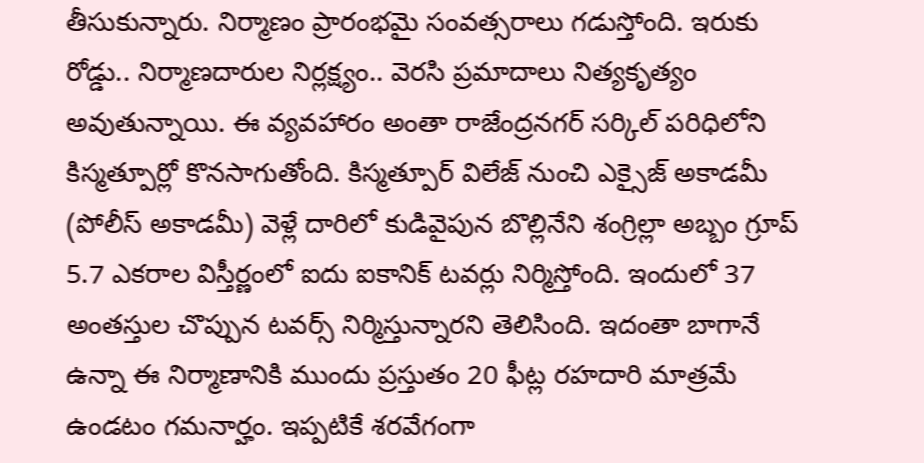తీసుకున్నారు. నిర్మాణం ప్రారంభమై సంవత్సరాలు గడుస్తోంది. ఇరుకు రోడ్డు.. నిర్మాణదారుల నిర్లక్ష్యం.. వెరసి ప్రమాదాలు నిత్యకృత్యం అవుతున్నాయి. ఈ వ్యవహారం అంతా రాజేంద్రనగర్ సర్కిల్ పరిధిలోని కిస్మత్పూర్లో కొనసాగుతోంది. కిస్మత్పూర్ విలేజ్ నుంచి ఎక్సైజ్ అకాడమీ (పోలీస్ అకాడమీ) వెళ్లే దారిలో కుడివైపున బొల్లినేని శంగ్రిల్లా అబ్బం గ్రూప్ 5.7 ఎకరాల విస్తీర్ణంలో ఐదు ఐకానిక్ టవర్లు నిర్మిస్తోంది. ఇందులో 37 అంతస్తుల చొప్పున టవర్స్ నిర్మిస్తున్నారని తెలిసింది. ఇదంతా బాగానే ఉన్నా ఈ నిర్మాణానికి ముందు ప్రస్తుతం 20 ఫీట్ల రహదారి మాత్రమే ఉండటం గమనార్హం. ఇప్పటికే శరవేగంగా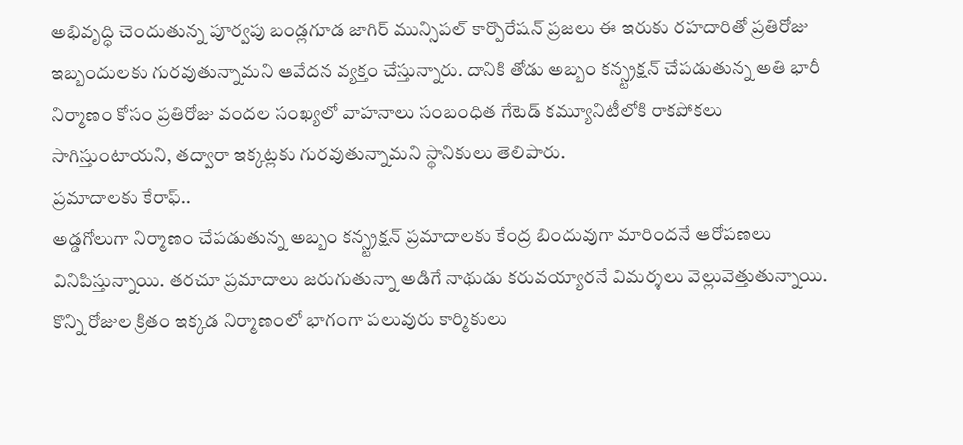అభివృద్ధి చెందుతున్న పూర్వపు బండ్లగూడ జాగిర్ మున్సిపల్ కార్పొరేషన్ ప్రజలు ఈ ఇరుకు రహదారితో ప్రతిరోజు ఇబ్బందులకు గురవుతున్నామని ఆవేదన వ్యక్తం చేస్తున్నారు. దానికి తోడు అబ్బం కన్స్ట్రక్షన్ చేపడుతున్న అతి భారీ నిర్మాణం కోసం ప్రతిరోజు వందల సంఖ్యలో వాహనాలు సంబంధిత గేటెడ్ కమ్యూనిటీలోకి రాకపోకలు సాగిస్తుంటాయని, తద్వారా ఇక్కట్లకు గురవుతున్నామని స్థానికులు తెలిపారు.
ప్రమాదాలకు కేరాఫ్..
అడ్డగోలుగా నిర్మాణం చేపడుతున్న అబ్బం కన్స్ట్రక్షన్ ప్రమాదాలకు కేంద్ర బిందువుగా మారిందనే ఆరోపణలు వినిపిస్తున్నాయి. తరచూ ప్రమాదాలు జరుగుతున్నా అడిగే నాథుడు కరువయ్యారనే విమర్శలు వెల్లువెత్తుతున్నాయి. కొన్ని రోజుల క్రితం ఇక్కడ నిర్మాణంలో భాగంగా పలువురు కార్మికులు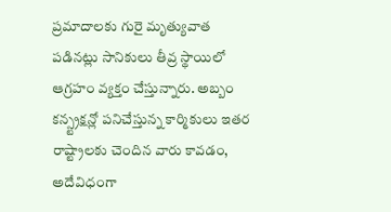ప్రమాదాలకు గురై మృత్యువాత పడినట్లు సానికులు తీవ్ర స్థాయిలో ఆగ్రహం వ్యక్తం చేస్తున్నారు. అబ్బం కన్స్ట్రక్షన్లో పనిచేస్తున్న కార్మికులు ఇతర రాష్ట్రాలకు చెందిన వారు కావడం, అదేవిధంగా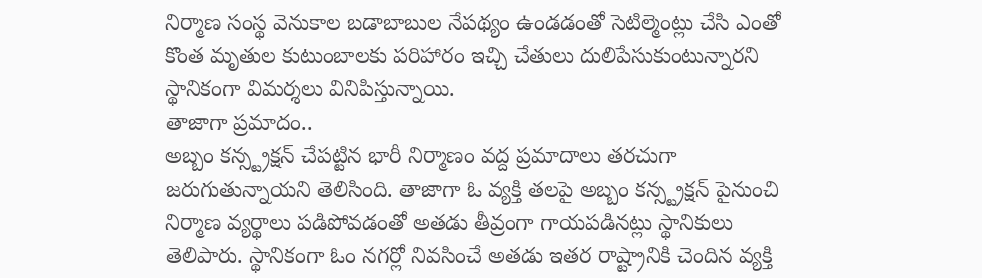నిర్మాణ సంస్థ వెనుకాల బడాబాబుల నేపథ్యం ఉండడంతో సెటిల్మెంట్లు చేసి ఎంతో కొంత మృతుల కుటుంబాలకు పరిహారం ఇచ్చి చేతులు దులిపేసుకుంటున్నారని స్థానికంగా విమర్శలు వినిపిస్తున్నాయి.
తాజాగా ప్రమాదం..
అబ్బం కన్స్ట్రక్షన్ చేపట్టిన భారీ నిర్మాణం వద్ద ప్రమాదాలు తరచుగా జరుగుతున్నాయని తెలిసింది. తాజాగా ఓ వ్యక్తి తలపై అబ్బం కన్స్ట్రక్షన్ పైనుంచి నిర్మాణ వ్యర్థాలు పడిపోవడంతో అతడు తీవ్రంగా గాయపడినట్లు స్థానికులు తెలిపారు. స్థానికంగా ఓం నగర్లో నివసించే అతడు ఇతర రాష్ట్రానికి చెందిన వ్యక్తి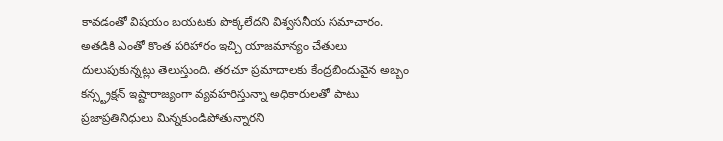కావడంతో విషయం బయటకు పొక్కలేదని విశ్వసనీయ సమాచారం. అతడికి ఎంతో కొంత పరిహారం ఇచ్చి యాజమాన్యం చేతులు దులుపుకున్నట్లు తెలుస్తుంది. తరచూ ప్రమాదాలకు కేంద్రబిందువైన అబ్బం కన్స్ట్రక్షన్ ఇష్టారాజ్యంగా వ్యవహరిస్తున్నా అధికారులతో పాటు ప్రజాప్రతినిధులు మిన్నకుండిపోతున్నారని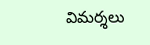విమర్శలు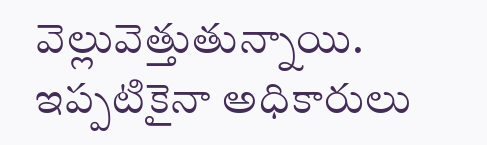వెల్లువెత్తుతున్నాయి. ఇప్పటికైనా అధికారులు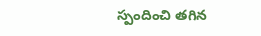స్పందించి తగిన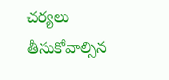చర్యలు తీసుకోవాల్సిన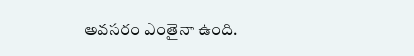అవసరం ఎంతైనా ఉంది.